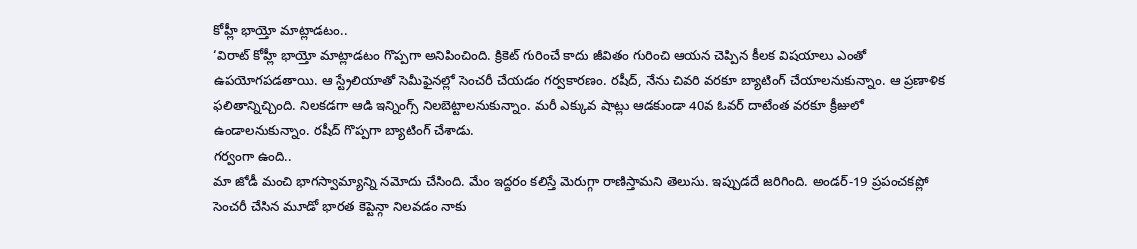కోహ్లీ భాయ్తో మాట్లాడటం..
‘విరాట్ కోహ్లీ భాయ్తో మాట్లాడటం గొప్పగా అనిపించింది. క్రికెట్ గురించే కాదు జీవితం గురించి ఆయన చెప్పిన కీలక విషయాలు ఎంతో ఉపయోగపడతాయి. ఆ స్ట్రేలియాతో సెమీఫైనల్లో సెంచరీ చేయడం గర్వకారణం. రషీద్, నేను చివరి వరకూ బ్యాటింగ్ చేయాలనుకున్నాం. ఆ ప్రణాళిక ఫలితాన్నిచ్చింది. నిలకడగా ఆడి ఇన్నింగ్స్ నిలబెట్టాలనుకున్నాం. మరీ ఎక్కువ షాట్లు ఆడకుండా 40వ ఓవర్ దాటేంత వరకూ క్రీజులో ఉండాలనుకున్నాం. రషీద్ గొప్పగా బ్యాటింగ్ చేశాడు.
గర్వంగా ఉంది..
మా జోడీ మంచి భాగస్వామ్యాన్ని నమోదు చేసింది. మేం ఇద్దరం కలిస్తే మెరుగ్గా రాణిస్తామని తెలుసు. ఇప్పుడదే జరిగింది. అండర్-19 ప్రపంచకప్లో సెంచరీ చేసిన మూడో భారత కెప్టెన్గా నిలవడం నాకు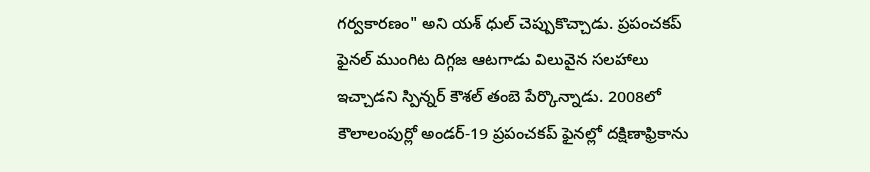గర్వకారణం" అని యశ్ ధుల్ చెప్పుకొచ్చాడు. ప్రపంచకప్ ఫైనల్ ముంగిట దిగ్గజ ఆటగాడు విలువైన సలహాలు ఇచ్చాడని స్పిన్నర్ కౌశల్ తంబె పేర్కొన్నాడు. 2008లో కౌలాలంపుర్లో అండర్-19 ప్రపంచకప్ ఫైనల్లో దక్షిణాఫ్రికాను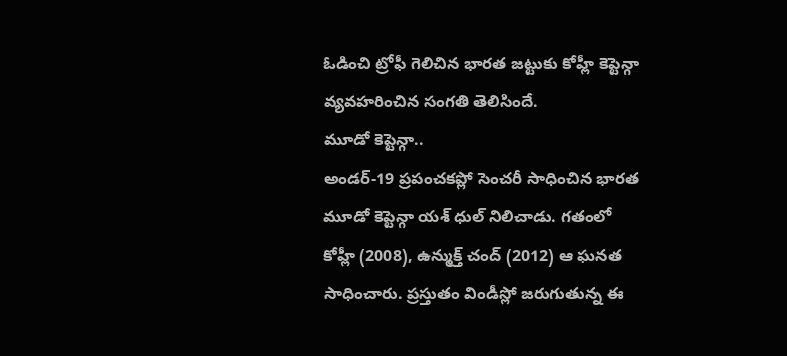ఓడించి ట్రోఫీ గెలిచిన భారత జట్టుకు కోహ్లీ కెప్టెన్గా వ్యవహరించిన సంగతి తెలిసిందే.
మూడో కెప్టెన్గా..
అండర్-19 ప్రపంచకప్లో సెంచరీ సాధించిన భారత మూడో కెప్టెన్గా యశ్ ధుల్ నిలిచాడు. గతంలో కోహ్లీ (2008), ఉన్ముక్త్ చంద్ (2012) ఆ ఘనత సాధించారు. ప్రస్తుతం విండీస్లో జరుగుతున్న ఈ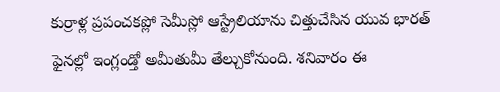కుర్రాళ్ల ప్రపంచకప్లో సెమీస్లో ఆస్ట్రేలియాను చిత్తుచేసిన యువ భారత్ ఫైనల్లో ఇంగ్లండ్తో అమీతుమీ తేల్చుకోనుంది. శనివారం ఈ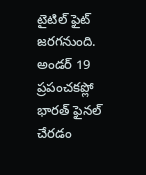టైటిల్ ఫైట్ జరగనుంది. అండర్ 19 ప్రపంచకప్లో భారత్ ఫైనల్ చేరడం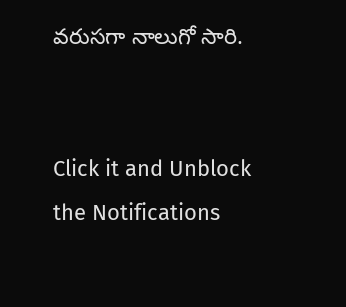వరుసగా నాలుగో సారి.


Click it and Unblock the Notifications